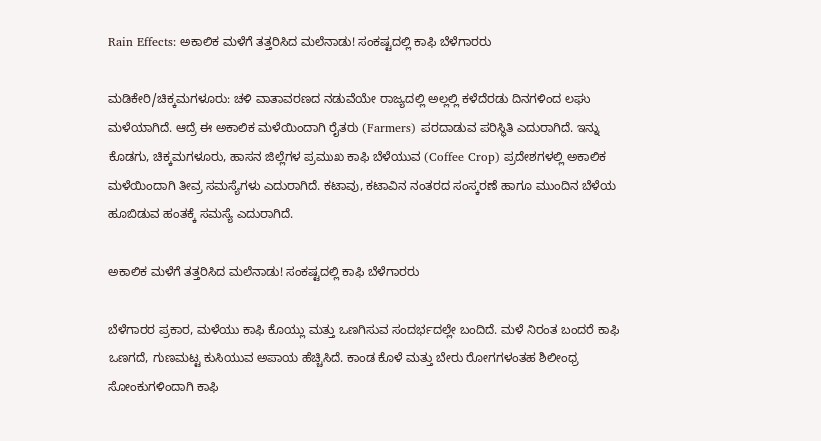Rain Effects: ಅಕಾಲಿಕ ಮಳೆಗೆ ತತ್ತರಿಸಿದ ಮಲೆನಾಡು! ಸಂಕಷ್ಟದಲ್ಲಿ ಕಾಫಿ ಬೆಳೆಗಾರರು

ಮಡಿಕೇರಿ/ಚಿಕ್ಕಮಗಳೂರು: ಚಳಿ ವಾತಾವರಣದ ನಡುವೆಯೇ ರಾಜ್ಯದಲ್ಲಿ ಅಲ್ಲಲ್ಲಿ ಕಳೆದೆರಡು ದಿನಗಳಿಂದ ಲಘು ಮಳೆಯಾಗಿದೆ. ಆದ್ರೆ ಈ ಅಕಾಲಿಕ ಮಳೆಯಿಂದಾಗಿ ರೈತರು (Farmers) ಪರದಾಡುವ ಪರಿಸ್ಥಿತಿ ಎದುರಾಗಿದೆ. ಇನ್ನು ಕೊಡಗು, ಚಿಕ್ಕಮಗಳೂರು, ಹಾಸನ ಜಿಲ್ಲೆಗಳ ಪ್ರಮುಖ ಕಾಫಿ ಬೆಳೆಯುವ (Coffee Crop) ಪ್ರದೇಶಗಳಲ್ಲಿ ಅಕಾಲಿಕ ಮಳೆಯಿಂದಾಗಿ ತೀವ್ರ ಸಮಸ್ಯೆಗಳು ಎದುರಾಗಿದೆ. ಕಟಾವು, ಕಟಾವಿನ ನಂತರದ ಸಂಸ್ಕರಣೆ ಹಾಗೂ ಮುಂದಿನ ಬೆಳೆಯ ಹೂಬಿಡುವ ಹಂತಕ್ಕೆ ಸಮಸ್ಯೆ ಎದುರಾಗಿದೆ.

ಅಕಾಲಿಕ ಮಳೆಗೆ ತತ್ತರಿಸಿದ ಮಲೆನಾಡು! ಸಂಕಷ್ಟದಲ್ಲಿ ಕಾಫಿ ಬೆಳೆಗಾರರು

ಬೆಳೆಗಾರರ ಪ್ರಕಾರ, ಮಳೆಯು ಕಾಫಿ ಕೊಯ್ಲು ಮತ್ತು ಒಣಗಿಸುವ ಸಂದರ್ಭದಲ್ಲೇ ಬಂದಿದೆ. ಮಳೆ ನಿರಂತ ಬಂದರೆ ಕಾಫಿ ಒಣಗದೆ, ಗುಣಮಟ್ಟ ಕುಸಿಯುವ ಅಪಾಯ ಹೆಚ್ಚಿಸಿದೆ. ಕಾಂಡ ಕೊಳೆ ಮತ್ತು ಬೇರು ರೋಗಗಳಂತಹ ಶಿಲೀಂಧ್ರ ಸೋಂಕುಗಳಿಂದಾಗಿ ಕಾಫಿ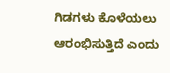ಗಿಡಗಳು ಕೊಳೆಯಲು ಆರಂಭಿಸುತ್ತಿದೆ ಎಂದು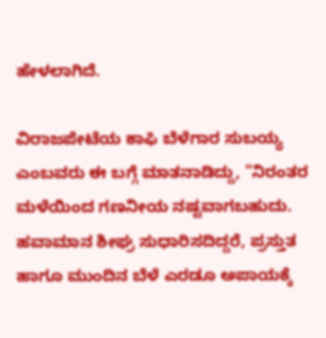ಹೇಳಲಾಗಿದೆ.

ವಿರಾಜಪೇಟೆಯ ಕಾಫಿ ಬೆಳೆಗಾರ ಸುಬಯ್ಯ ಎಂಬವರು ಈ ಬಗ್ಗೆ ಮಾತನಾಡಿದ್ದು, "ನಿರಂತರ ಮಳೆಯಿಂದ ಗಣನೀಯ ನಷ್ಟವಾಗಬಹುದು. ಹವಾಮಾನ ಶೀಘ್ರ ಸುಧಾರಿಸದಿದ್ದರೆ, ಪ್ರಸ್ತುತ ಹಾಗೂ ಮುಂದಿನ ಬೆಳೆ ಎರಡೂ ಅಪಾಯಕ್ಕೆ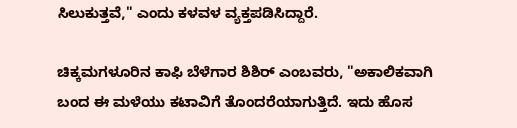ಸಿಲುಕುತ್ತವೆ," ಎಂದು ಕಳವಳ ವ್ಯಕ್ತಪಡಿಸಿದ್ದಾರೆ.

ಚಿಕ್ಕಮಗಳೂರಿನ ಕಾಫಿ ಬೆಳೆಗಾರ ಶಿಶಿರ್‌ ಎಂಬವರು, "ಅಕಾಲಿಕವಾಗಿ ಬಂದ ಈ ಮಳೆಯು ಕಟಾವಿಗೆ ತೊಂದರೆಯಾಗುತ್ತಿದೆ. ಇದು ಹೊಸ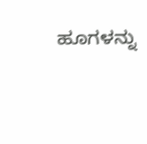ಹೂಗಳನ್ನು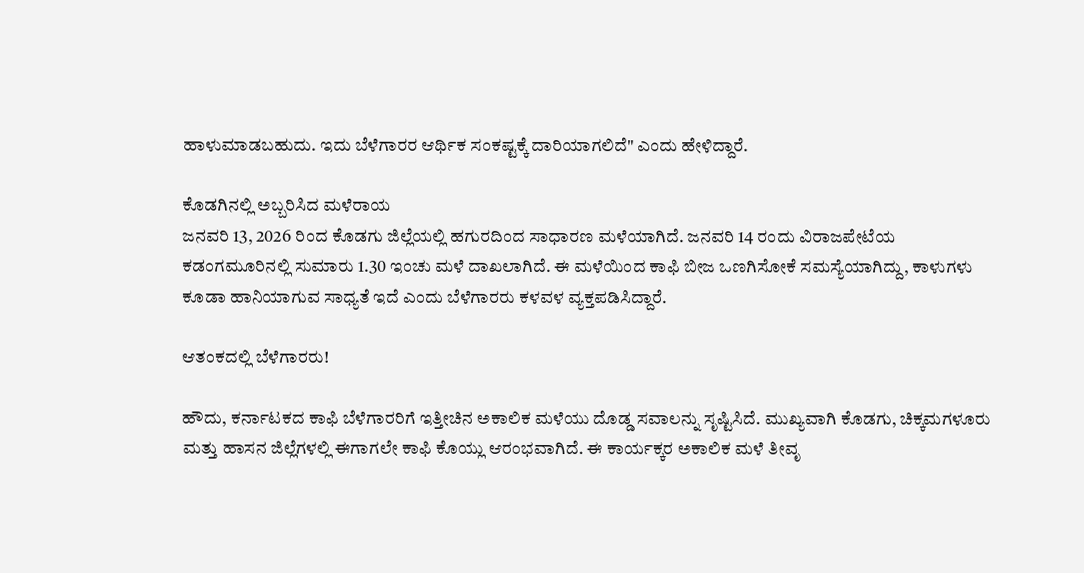ಹಾಳುಮಾಡಬಹುದು. ಇದು ಬೆಳೆಗಾರರ ಆರ್ಥಿಕ ಸಂಕಷ್ಟಕ್ಕೆ ದಾರಿಯಾಗಲಿದೆ" ಎಂದು ಹೇಳಿದ್ದಾರೆ.

ಕೊಡಗಿನಲ್ಲಿ ಅಬ್ಬರಿಸಿದ ಮಳೆರಾಯ
ಜನವರಿ 13, 2026 ರಿಂದ ಕೊಡಗು ಜಿಲ್ಲೆಯಲ್ಲಿ ಹಗುರದಿಂದ ಸಾಧಾರಣ ಮಳೆಯಾಗಿದೆ. ಜನವರಿ 14 ರಂದು ವಿರಾಜಪೇಟೆಯ ಕಡಂಗಮೂರಿನಲ್ಲಿ ಸುಮಾರು 1.30 ಇಂಚು ಮಳೆ ದಾಖಲಾಗಿದೆ. ಈ ಮಳೆಯಿಂದ ಕಾಫಿ ಬೀಜ ಒಣಗಿಸೋಕೆ ಸಮಸ್ಯೆಯಾಗಿದ್ದು, ಕಾಳುಗಳು ಕೂಡಾ ಹಾನಿಯಾಗುವ ಸಾಧ್ಯತೆ ಇದೆ ಎಂದು ಬೆಳೆಗಾರರು ಕಳವಳ ವ್ಯಕ್ತಪಡಿಸಿದ್ದಾರೆ.

ಆತಂಕದಲ್ಲಿ ಬೆಳೆಗಾರರು!

ಹೌದು, ಕರ್ನಾಟಕದ ಕಾಫಿ ಬೆಳೆಗಾರರಿಗೆ ಇತ್ತೀಚಿನ ಅಕಾಲಿಕ ಮಳೆಯು ದೊಡ್ಡ ಸವಾಲನ್ನು ಸೃಷ್ಟಿಸಿದೆ. ಮುಖ್ಯವಾಗಿ ಕೊಡಗು, ಚಿಕ್ಕಮಗಳೂರು ಮತ್ತು ಹಾಸನ ಜಿಲ್ಲೆಗಳಲ್ಲಿ ಈಗಾಗಲೇ ಕಾಫಿ ಕೊಯ್ಲು ಆರಂಭವಾಗಿದೆ. ಈ ಕಾರ್ಯಕ್ಕರ ಅಕಾಲಿಕ ಮಳೆ ತೀವೃ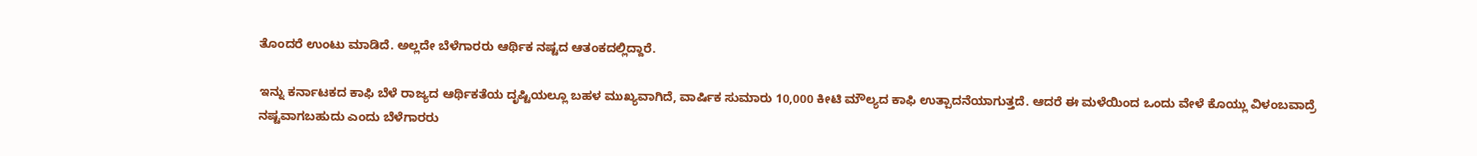ತೊಂದರೆ ಉಂಟು ಮಾಡಿದೆ. ಅಲ್ಲದೇ ಬೆಳೆಗಾರರು ಆರ್ಥಿಕ ನಷ್ಟದ ಆತಂಕದಲ್ಲಿದ್ದಾರೆ.

ಇನ್ನು ಕರ್ನಾಟಕದ ಕಾಫಿ ಬೆಳೆ ರಾಜ್ಯದ ಆರ್ಥಿಕತೆಯ ದೃಷ್ಟಿಯಲ್ಲೂ ಬಹಳ ಮುಖ್ಯವಾಗಿದೆ, ವಾರ್ಷಿಕ ಸುಮಾರು 10,000 ಕೀಟಿ ಮೌಲ್ಯದ ಕಾಫಿ ಉತ್ಪಾದನೆಯಾಗುತ್ತದೆ. ಆದರೆ ಈ ಮಳೆಯಿಂದ ಒಂದು ವೇಳೆ ಕೊಯ್ಲು ವಿಳಂಬವಾದ್ರೆ ನಷ್ಟವಾಗಬಹುದು ಎಂದು ಬೆಳೆಗಾರರು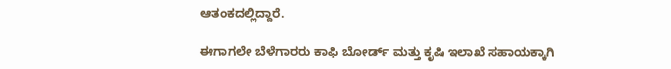ಆತಂಕದಲ್ಲಿದ್ದಾರೆ.

ಈಗಾಗಲೇ ಬೆಳೆಗಾರರು ಕಾಫಿ ಬೋರ್ಡ್‌ ಮತ್ತು ಕೃಷಿ ಇಲಾಖೆ ಸಹಾಯಕ್ಕಾಗಿ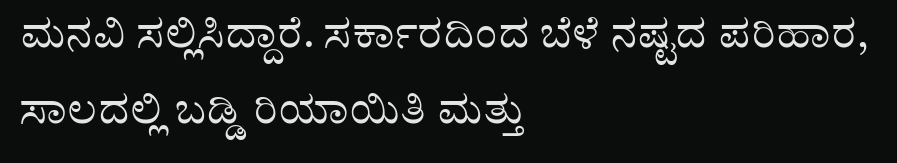ಮನವಿ ಸಲ್ಲಿಸಿದ್ದಾರೆ. ಸರ್ಕಾರದಿಂದ ಬೆಳೆ ನಷ್ಟದ ಪರಿಹಾರ, ಸಾಲದಲ್ಲಿ ಬಡ್ಡಿ ರಿಯಾಯಿತಿ ಮತ್ತು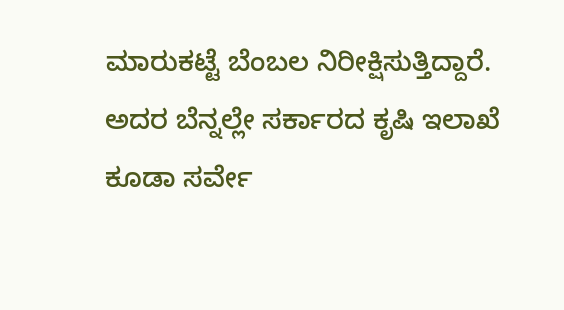ಮಾರುಕಟ್ಟೆ ಬೆಂಬಲ ನಿರೀಕ್ಷಿಸುತ್ತಿದ್ದಾರೆ. ಅದರ ಬೆನ್ನಲ್ಲೇ ಸರ್ಕಾರದ ಕೃಷಿ ಇಲಾಖೆ ಕೂಡಾ ಸರ್ವೇ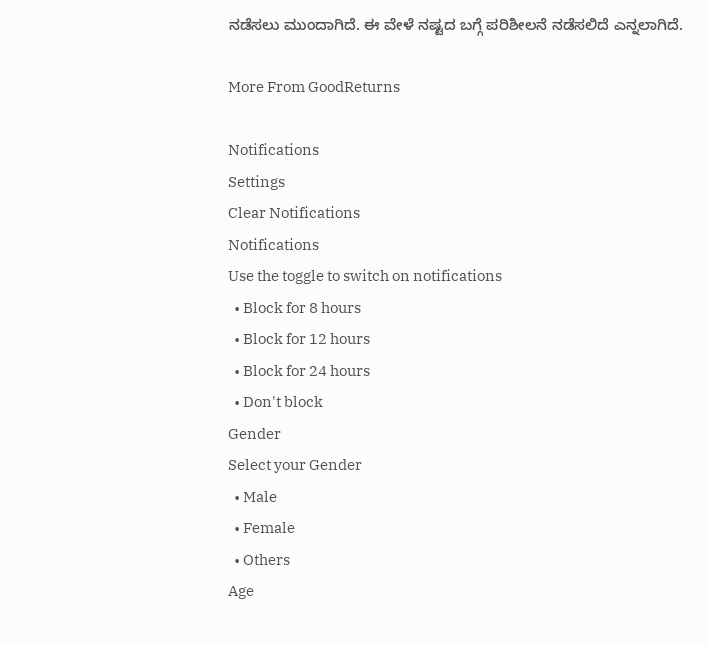ನಡೆಸಲು ಮುಂದಾಗಿದೆ. ಈ ವೇಳೆ ನಷ್ಟದ ಬಗ್ಗೆ ಪರಿಶೀಲನೆ ನಡೆಸಲಿದೆ ಎನ್ನಲಾಗಿದೆ.

More From GoodReturns

Notifications
Settings
Clear Notifications
Notifications
Use the toggle to switch on notifications
  • Block for 8 hours
  • Block for 12 hours
  • Block for 24 hours
  • Don't block
Gender
Select your Gender
  • Male
  • Female
  • Others
Age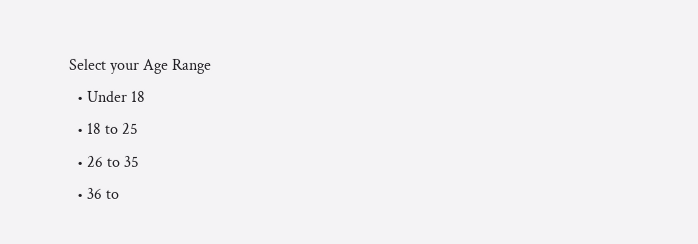Select your Age Range
  • Under 18
  • 18 to 25
  • 26 to 35
  • 36 to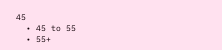45
  • 45 to 55
  • 55+